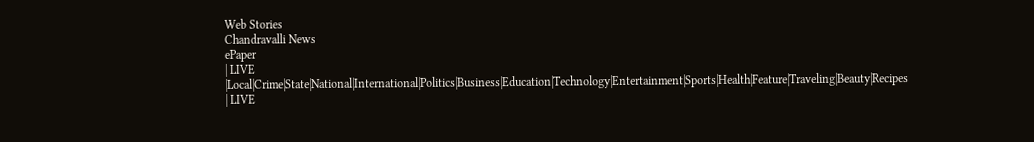Web Stories
Chandravalli News
ePaper
| LIVE |Local|Crime|State|National|International|Politics|Business|Education|Technology|Entertainment|Sports|Health|Feature|Traveling|Beauty|Recipes
| LIVE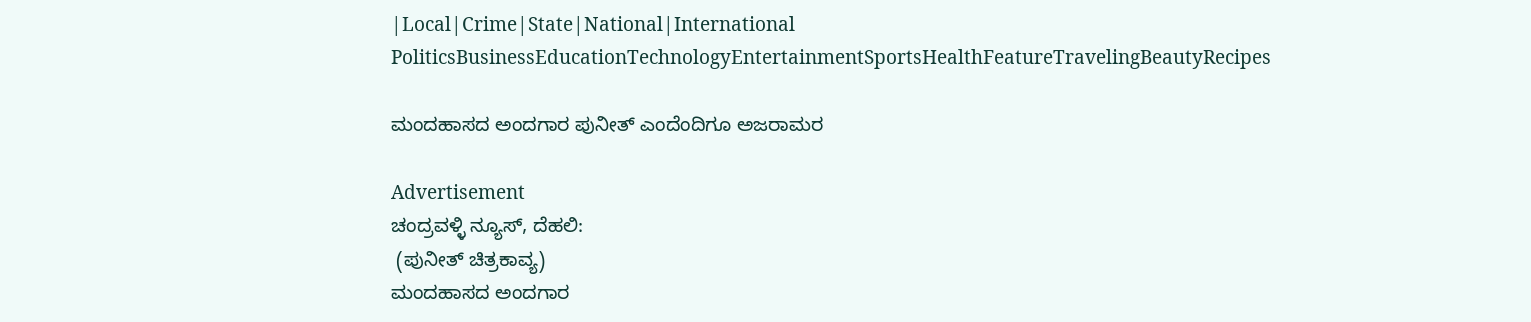|Local|Crime|State|National|International
PoliticsBusinessEducationTechnologyEntertainmentSportsHealthFeatureTravelingBeautyRecipes

ಮಂದಹಾಸದ ಅಂದಗಾರ ಪುನೀತ್ ಎಂದೆಂದಿಗೂ ಅಜರಾಮರ

Advertisement
ಚಂದ್ರವಳ್ಳಿ ನ್ಯೂಸ್, ದೆಹಲಿ:
 (ಪುನೀತ್ ಚಿತ್ರಕಾವ್ಯ)
ಮಂದಹಾಸದ ಅಂದಗಾರ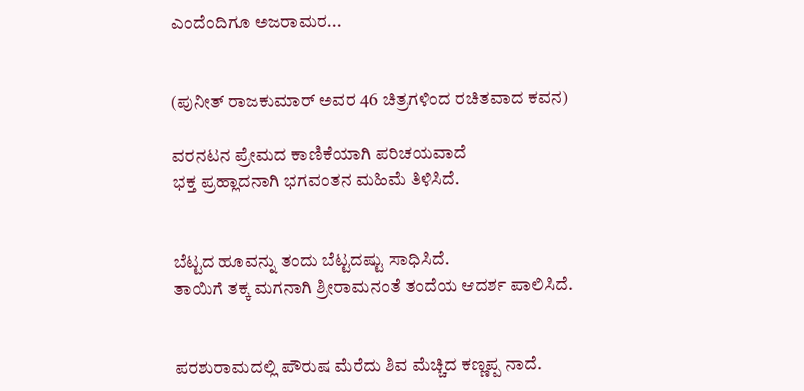ಎಂದೆಂದಿಗೂ ಅಜರಾಮರ...


(ಪುನೀತ್ ರಾಜಕುಮಾರ್ ಅವರ 46 ಚಿತ್ರಗಳಿಂದ ರಚಿತವಾದ ಕವನ)

ವರನಟನ ಪ್ರೇಮದ ಕಾಣಿಕೆಯಾಗಿ ಪರಿಚಯವಾದೆ
ಭಕ್ತ ಪ್ರಹ್ಲಾದನಾಗಿ ಭಗವಂತನ ಮಹಿಮೆ ತಿಳಿಸಿದೆ.


ಬೆಟ್ಟದ ಹೂವನ್ನು ತಂದು ಬೆಟ್ಟದಷ್ಟು ಸಾಧಿಸಿದೆ.
ತಾಯಿಗೆ ತಕ್ಕ ಮಗನಾಗಿ ಶ್ರೀರಾಮನಂತೆ ತಂದೆಯ ಆದರ್ಶ ಪಾಲಿಸಿದೆ.


ಪರಶುರಾಮದಲ್ಲಿ ಪೌರುಷ ಮೆರೆದು ಶಿವ ಮೆಚ್ಚಿದ ಕಣ್ಣಪ್ಪ ನಾದೆ.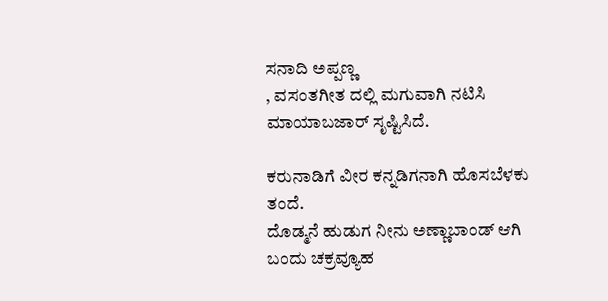ಸನಾದಿ ಅಪ್ಪಣ್ಣ
, ವಸಂತಗೀತ ದಲ್ಲಿ ಮಗುವಾಗಿ ನಟಿಸಿ ಮಾಯಾಬಜಾರ್ ಸೃಷ್ಟಿಸಿದೆ.

ಕರುನಾಡಿಗೆ ವೀರ ಕನ್ನಡಿಗನಾಗಿ ಹೊಸಬೆಳಕು ತಂದೆ.
ದೊಡ್ಮನೆ ಹುಡುಗ ನೀನು ಅಣ್ಣಾಬಾಂಡ್ ಆಗಿ ಬಂದು ಚಕ್ರವ್ಯೂಹ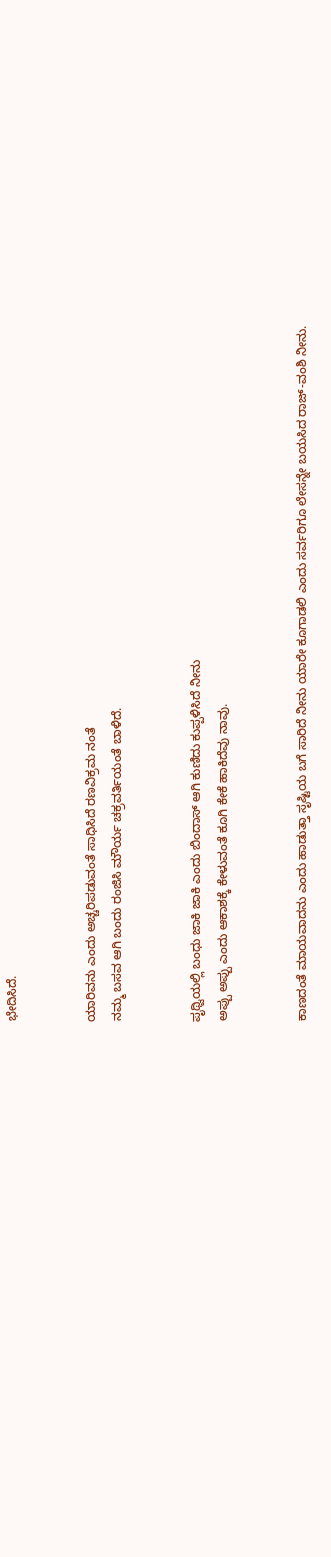ಭೇದಿಸಿದೆ.


ಯಾರಿವನು ಎಂದು ಅಚ್ಚರಿಪಡುವಂತೆ ಸಾಧಿಸಿದೆ ರಣವಿಕ್ರಮ ನಂತೆ
ನಮ್ಮ ಬಸವ ಆಗಿ ಬಂದು ರಂಜಿಸಿ ಮೌರ್ಯ ಚಕ್ರವರ್ತಿಯಂತೆ ಬಾಳಿದೆ.


ಪೃಥ್ವಿಯಲ್ಲಿ ಬಂಧು ಜಾಕಿ ಜಾಕಿ ಎಂದು ಬಿಂದಾಸ್ ಆಗಿ ಕುಣಿದು ಕುಪ್ಪಳಿಸಿದೆ ನೀನು
ಅಪ್ಪು ಅಪ್ಪು ಎಂದು ಆಕಾಶಕ್ಕೆ ಕೇಳುವಂತೆ ಕೂಗಿ ಕೇಕೆ ಹಾಕಿದೆವು ನಾವು.


ಕಾಣದಂತೆ ಮಾಯವಾದನು ಎಂದು ಹಾಡುತ್ತಾ ಸೃಷ್ಟಿಯ ಬಗೆ ಸಾರಿದೆ ನೀನು ಯಾರೇ ಕೂಗಾಡಲಿ ಎಂದು ಸರ್ವರಿಗೂ ಲೇಸನ್ನೇ ಬಯಸಿದ ರಾಜ್-ವಂಶಿ ನೀನು.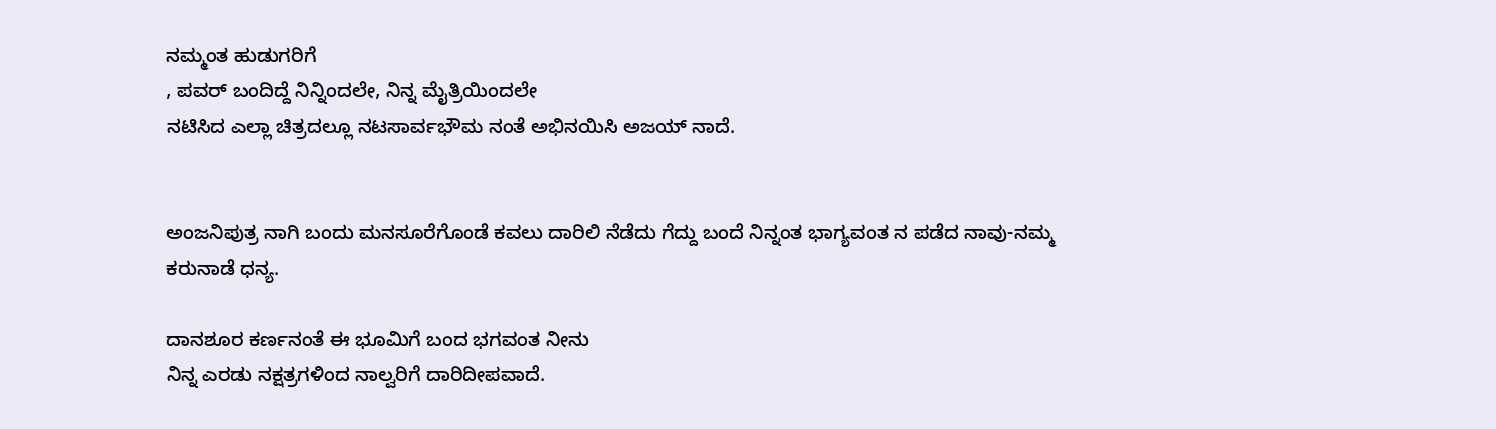ನಮ್ಮಂತ ಹುಡುಗರಿಗೆ
, ಪವರ್ ಬಂದಿದ್ದೆ ನಿನ್ನಿಂದಲೇ, ನಿನ್ನ ಮೈತ್ರಿಯಿಂದಲೇ
ನಟಿಸಿದ ಎಲ್ಲಾ ಚಿತ್ರದಲ್ಲೂ ನಟಸಾರ್ವಭೌಮ ನಂತೆ ಅಭಿನಯಿಸಿ ಅಜಯ್ ನಾದೆ.


ಅಂಜನಿಪುತ್ರ ನಾಗಿ ಬಂದು ಮನಸೂರೆಗೊಂಡೆ ಕವಲು ದಾರಿಲಿ ನೆಡೆದು ಗೆದ್ದು ಬಂದೆ ನಿನ್ನಂತ ಭಾಗ್ಯವಂತ ನ ಪಡೆದ ನಾವು-ನಮ್ಮ ಕರುನಾಡೆ ಧನ್ಯ.

ದಾನಶೂರ ಕರ್ಣನಂತೆ ಈ ಭೂಮಿಗೆ ಬಂದ ಭಗವಂತ ನೀನು
ನಿನ್ನ ಎರಡು ನಕ್ಷತ್ರಗಳಿಂದ ನಾಲ್ವರಿಗೆ ದಾರಿದೀಪವಾದೆ.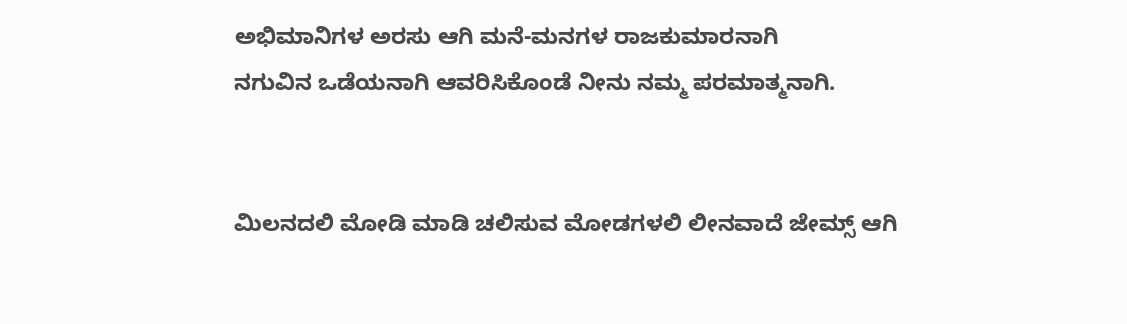ಅಭಿಮಾನಿಗಳ ಅರಸು ಆಗಿ ಮನೆ-ಮನಗಳ ರಾಜಕುಮಾರನಾಗಿ
ನಗುವಿನ ಒಡೆಯನಾಗಿ ಆವರಿಸಿಕೊಂಡೆ ನೀನು ನಮ್ಮ ಪರಮಾತ್ಮನಾಗಿ.


ಮಿಲನದಲಿ ಮೋಡಿ ಮಾಡಿ ಚಲಿಸುವ ಮೋಡಗಳಲಿ ಲೀನವಾದೆ ಜೇಮ್ಸ್ ಆಗಿ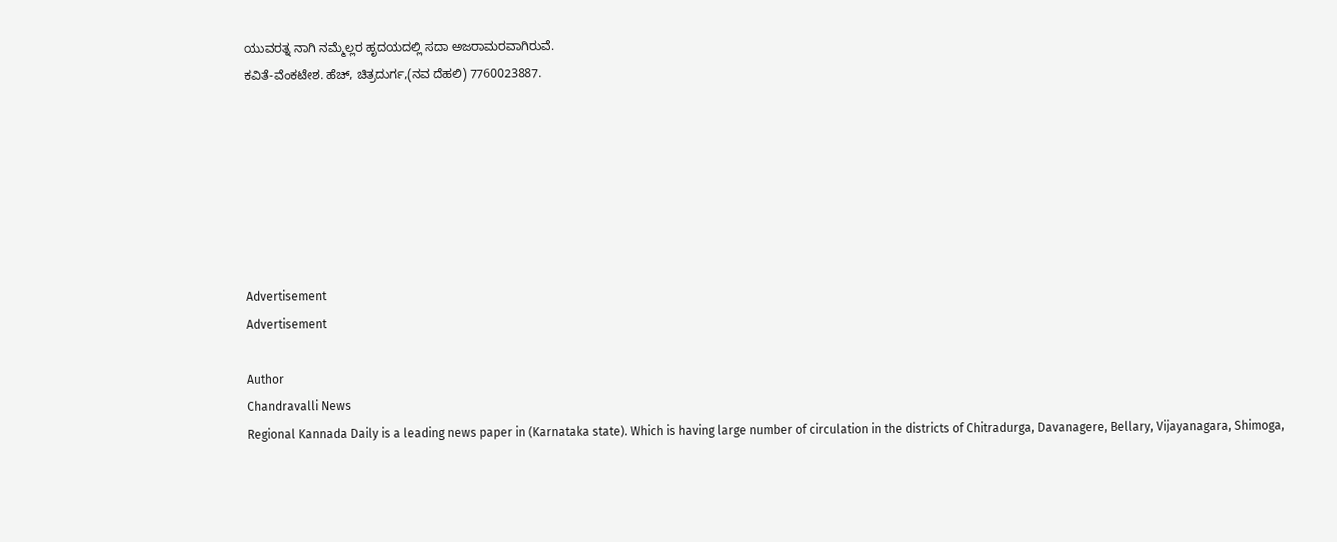ಯುವರತ್ನ ನಾಗಿ ನಮ್ಮೆಲ್ಲರ ಹೃದಯದಲ್ಲಿ ಸದಾ ಅಜರಾಮರವಾಗಿರುವೆ.
ಕವಿತೆ-ವೆಂಕಟೇಶ. ಹೆಚ್, ಚಿತ್ರದುರ್ಗ,(ನವ ದೆಹಲಿ) 7760023887.







Advertisement
Advertisement

Author
Chandravalli News
Regional Kannada Daily is a leading news paper in (Karnataka state). Which is having large number of circulation in the districts of Chitradurga, Davanagere, Bellary, Vijayanagara, Shimoga,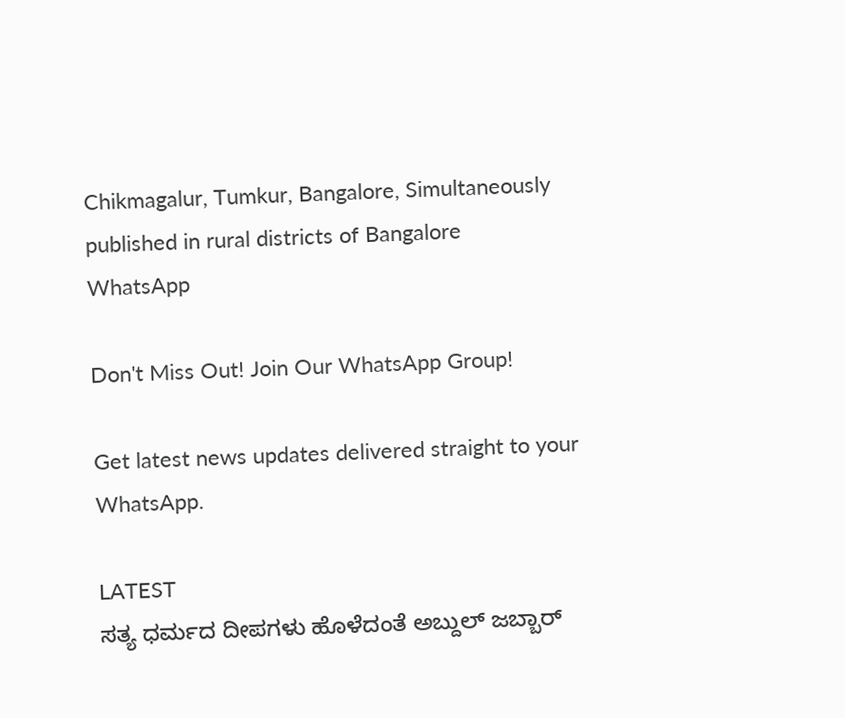Chikmagalur, Tumkur, Bangalore, Simultaneously published in rural districts of Bangalore
WhatsApp

Don't Miss Out! Join Our WhatsApp Group!

Get latest news updates delivered straight to your WhatsApp.

LATEST
ಸತ್ಯ ಧರ್ಮದ ದೀಪಗಳು ಹೊಳೆದಂತೆ ಅಬ್ದುಲ್ ಜಬ್ಬಾರ್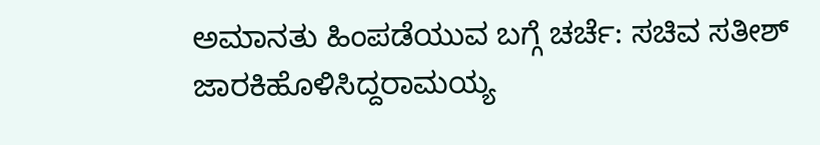ಅಮಾನತು ಹಿಂಪಡೆಯುವ ಬಗ್ಗೆ ಚರ್ಚೆ: ಸಚಿವ ಸತೀಶ್ ಜಾರಕಿಹೊಳಿಸಿದ್ದರಾಮಯ್ಯ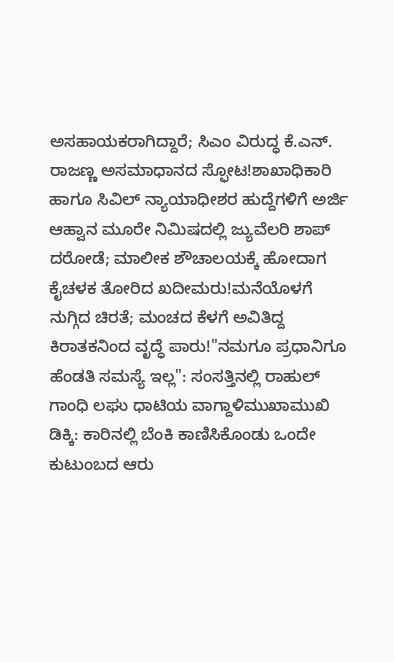ಅಸಹಾಯಕರಾಗಿದ್ದಾರೆ; ಸಿಎಂ ವಿರುದ್ಧ ಕೆ.ಎನ್. ರಾಜಣ್ಣ ಅಸಮಾಧಾನದ ಸ್ಫೋಟ!ಶಾಖಾಧಿಕಾರಿ ಹಾಗೂ ಸಿವಿಲ್ ನ್ಯಾಯಾಧೀಶರ ಹುದ್ದೆಗಳಿಗೆ ಅರ್ಜಿ ಆಹ್ವಾನ ಮೂರೇ ನಿಮಿಷದಲ್ಲಿ ಜ್ಯುವೆಲರಿ ಶಾಪ್ ದರೋಡೆ; ಮಾಲೀಕ ಶೌಚಾಲಯಕ್ಕೆ ಹೋದಾಗ ಕೈಚಳಕ ತೋರಿದ ಖದೀಮರು!ಮನೆಯೊಳಗೆ ನುಗ್ಗಿದ ಚಿರತೆ; ಮಂಚದ ಕೆಳಗೆ ಅವಿತಿದ್ದ ಕಿರಾತಕನಿಂದ ವೃದ್ಧೆ ಪಾರು!"ನಮಗೂ ಪ್ರಧಾನಿಗೂ ಹೆಂಡತಿ ಸಮಸ್ಯೆ ಇಲ್ಲ": ಸಂಸತ್ತಿನಲ್ಲಿ ರಾಹುಲ್ ಗಾಂಧಿ ಲಘು ಧಾಟಿಯ ವಾಗ್ದಾಳಿಮುಖಾಮುಖಿ ಡಿಕ್ಕಿ: ಕಾರಿನಲ್ಲಿ ಬೆಂಕಿ ಕಾಣಿಸಿಕೊಂಡು ಒಂದೇ ಕುಟುಂಬದ ಆರು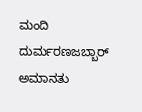ಮಂದಿ ದುರ್ಮರಣಜಬ್ಬಾರ್ ಅಮಾನತು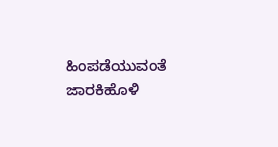ಹಿಂಪಡೆಯುವಂತೆ ಜಾರಕಿಹೊಳಿ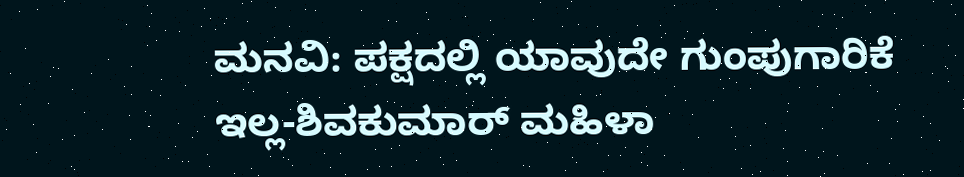ಮನವಿ: ಪಕ್ಷದಲ್ಲಿ ಯಾವುದೇ ಗುಂಪುಗಾರಿಕೆ ಇಲ್ಲ-ಶಿವಕುಮಾರ್ ಮಹಿಳಾ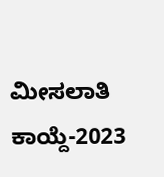ಮೀಸಲಾತಿ ಕಾಯ್ದೆ-2023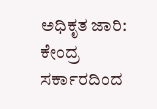ಅಧಿಕೃತ ಜಾರಿ: ಕೇಂದ್ರ ಸರ್ಕಾರದಿಂದ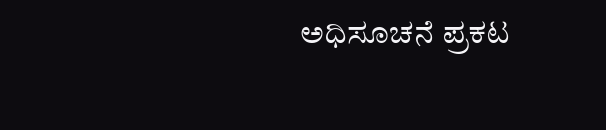ಅಧಿಸೂಚನೆ ಪ್ರಕಟ